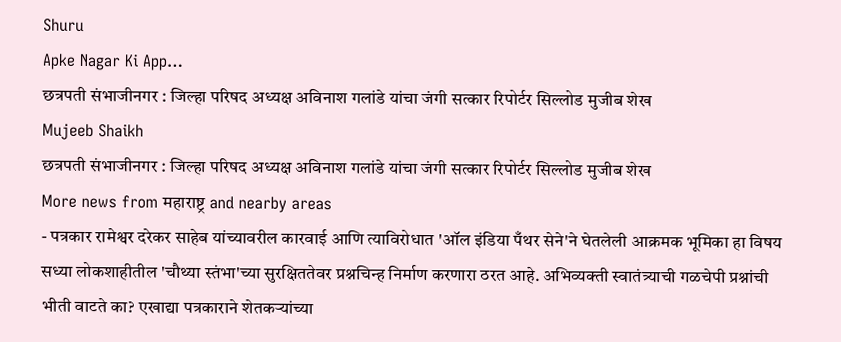Shuru
Apke Nagar Ki App…
छत्रपती संभाजीनगर : जिल्हा परिषद अध्यक्ष अविनाश गलांडे यांचा जंगी सत्कार रिपोर्टर सिल्लोड मुजीब शेख
Mujeeb Shaikh
छत्रपती संभाजीनगर : जिल्हा परिषद अध्यक्ष अविनाश गलांडे यांचा जंगी सत्कार रिपोर्टर सिल्लोड मुजीब शेख
More news from महाराष्ट्र and nearby areas
- पत्रकार रामेश्वर दरेकर साहेब यांच्यावरील कारवाई आणि त्याविरोधात 'ऑल इंडिया पँथर सेने'ने घेतलेली आक्रमक भूमिका हा विषय सध्या लोकशाहीतील 'चौथ्या स्तंभा'च्या सुरक्षिततेवर प्रश्नचिन्ह निर्माण करणारा ठरत आहे. अभिव्यक्ती स्वातंत्र्याची गळचेपी प्रश्नांची भीती वाटते का? एखाद्या पत्रकाराने शेतकऱ्यांच्या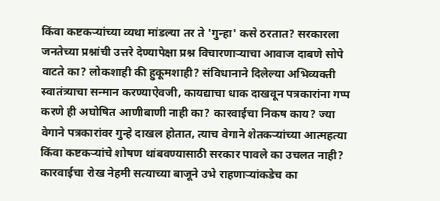किंवा कष्टकऱ्यांच्या व्यथा मांडल्या तर ते 'गुन्हा' कसे ठरतात? सरकारला जनतेच्या प्रश्नांची उत्तरे देण्यापेक्षा प्रश्न विचारणाऱ्याचा आवाज दाबणे सोपे वाटते का? लोकशाही की हुकूमशाही? संविधानाने दिलेल्या अभिव्यक्ती स्वातंत्र्याचा सन्मान करण्याऐवजी, कायद्याचा धाक दाखवून पत्रकारांना गप्प करणे ही अघोषित आणीबाणी नाही का? कारवाईचा निकष काय? ज्या वेगाने पत्रकारांवर गुन्हे दाखल होतात, त्याच वेगाने शेतकऱ्यांच्या आत्महत्या किंवा कष्टकऱ्यांचे शोषण थांबवण्यासाठी सरकार पावले का उचलत नाही? कारवाईचा रोख नेहमी सत्याच्या बाजूने उभे राहणाऱ्यांकडेच का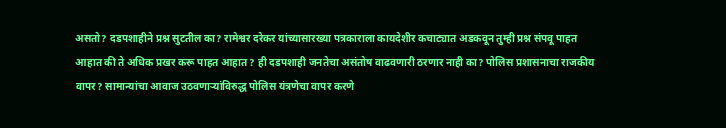असतो? दडपशाहीने प्रश्न सुटतील का? रामेश्वर दरेकर यांच्यासारख्या पत्रकाराला कायदेशीर कचाट्यात अडकवून तुम्ही प्रश्न संपवू पाहत आहात की ते अधिक प्रखर करू पाहत आहात? ही दडपशाही जनतेचा असंतोष वाढवणारी ठरणार नाही का? पोलिस प्रशासनाचा राजकीय वापर? सामान्यांचा आवाज उठवणाऱ्यांविरुद्ध पोलिस यंत्रणेचा वापर करणे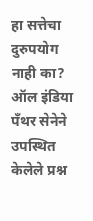हा सत्तेचा दुरुपयोग नाही का? ऑल इंडिया पँथर सेनेने उपस्थित केलेले प्रश्न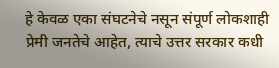हे केवळ एका संघटनेचे नसून संपूर्ण लोकशाही प्रेमी जनतेचे आहेत, त्याचे उत्तर सरकार कधी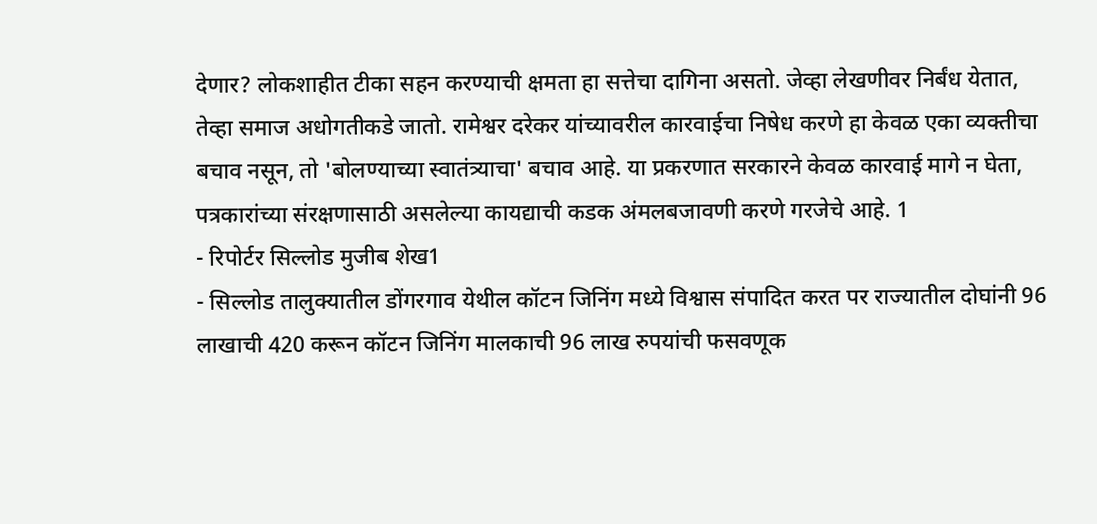देणार? लोकशाहीत टीका सहन करण्याची क्षमता हा सत्तेचा दागिना असतो. जेव्हा लेखणीवर निर्बंध येतात, तेव्हा समाज अधोगतीकडे जातो. रामेश्वर दरेकर यांच्यावरील कारवाईचा निषेध करणे हा केवळ एका व्यक्तीचा बचाव नसून, तो 'बोलण्याच्या स्वातंत्र्याचा' बचाव आहे. या प्रकरणात सरकारने केवळ कारवाई मागे न घेता, पत्रकारांच्या संरक्षणासाठी असलेल्या कायद्याची कडक अंमलबजावणी करणे गरजेचे आहे. 1
- रिपोर्टर सिल्लोड मुजीब शेख1
- सिल्लोड तालुक्यातील डोंगरगाव येथील कॉटन जिनिंग मध्ये विश्वास संपादित करत पर राज्यातील दोघांनी 96 लाखाची 420 करून कॉटन जिनिंग मालकाची 96 लाख रुपयांची फसवणूक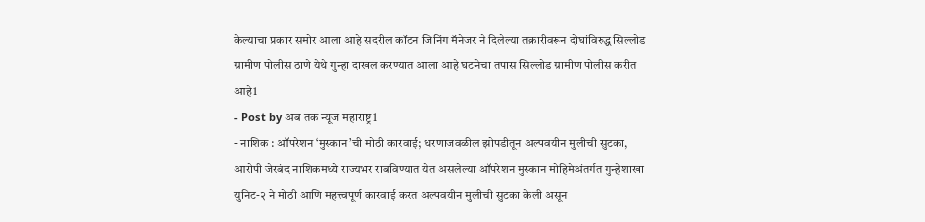केल्याचा प्रकार समोर आला आहे सदरील कॉटन जिनिंग मॅनेजर ने दिलेल्या तक्रारीवरून दोघांविरुद्ध सिल्लोड ग्रामीण पोलीस ठाणे येथे गुन्हा दाखल करण्यात आला आहे घटनेचा तपास सिल्लोड ग्रामीण पोलीस करीत आहे1
- Post by अब तक न्यूज महाराष्ट्र1
- नाशिक : ऑपरेशन ‘मुस्कान’ची मोठी कारवाई; धरणाजवळील झोपडीतून अल्पवयीन मुलीची सुटका, आरोपी जेरबंद नाशिकमध्ये राज्यभर राबविण्यात येत असलेल्या ऑपरेशन मुस्कान मोहिमेअंतर्गत गुन्हेशाखा युनिट-२ ने मोठी आणि महत्त्वपूर्ण कारवाई करत अल्पवयीन मुलीची सुटका केली असून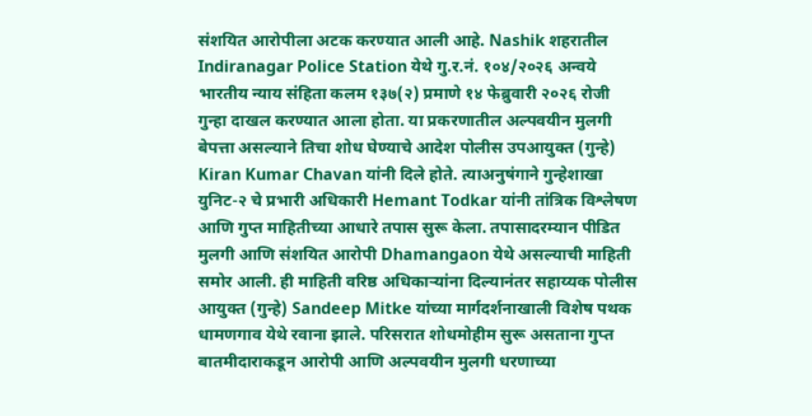संशयित आरोपीला अटक करण्यात आली आहे. Nashik शहरातील Indiranagar Police Station येथे गु.र.नं. १०४/२०२६ अन्वये भारतीय न्याय संहिता कलम १३७(२) प्रमाणे १४ फेब्रुवारी २०२६ रोजी गुन्हा दाखल करण्यात आला होता. या प्रकरणातील अल्पवयीन मुलगी बेपत्ता असल्याने तिचा शोध घेण्याचे आदेश पोलीस उपआयुक्त (गुन्हे) Kiran Kumar Chavan यांनी दिले होते. त्याअनुषंगाने गुन्हेशाखा युनिट-२ चे प्रभारी अधिकारी Hemant Todkar यांनी तांत्रिक विश्लेषण आणि गुप्त माहितीच्या आधारे तपास सुरू केला. तपासादरम्यान पीडित मुलगी आणि संशयित आरोपी Dhamangaon येथे असल्याची माहिती समोर आली. ही माहिती वरिष्ठ अधिकाऱ्यांना दिल्यानंतर सहाय्यक पोलीस आयुक्त (गुन्हे) Sandeep Mitke यांच्या मार्गदर्शनाखाली विशेष पथक धामणगाव येथे रवाना झाले. परिसरात शोधमोहीम सुरू असताना गुप्त बातमीदाराकडून आरोपी आणि अल्पवयीन मुलगी धरणाच्या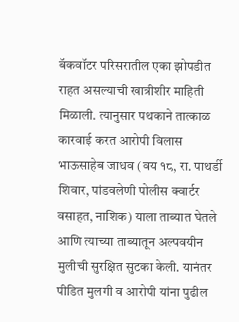बॅकवॉटर परिसरातील एका झोपडीत राहत असल्याची खात्रीशीर माहिती मिळाली. त्यानुसार पथकाने तात्काळ कारवाई करत आरोपी विलास भाऊसाहेब जाधव (वय १८, रा. पाथर्डी शिवार, पांडवलेणी पोलीस क्वार्टर वसाहत, नाशिक) याला ताब्यात घेतले आणि त्याच्या ताब्यातून अल्पवयीन मुलीची सुरक्षित सुटका केली. यानंतर पीडित मुलगी व आरोपी यांना पुढील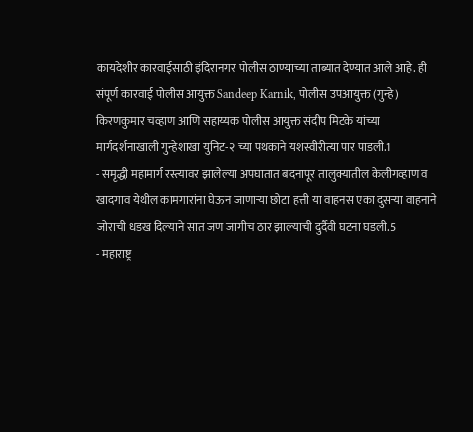कायदेशीर कारवाईसाठी इंदिरानगर पोलीस ठाण्याच्या ताब्यात देण्यात आले आहे. ही संपूर्ण कारवाई पोलीस आयुक्त Sandeep Karnik, पोलीस उपआयुक्त (गुन्हे) किरणकुमार चव्हाण आणि सहाय्यक पोलीस आयुक्त संदीप मिटके यांच्या मार्गदर्शनाखाली गुन्हेशाखा युनिट-२ च्या पथकाने यशस्वीरीत्या पार पाडली.1
- समृद्धी महामार्ग रस्त्यावर झालेल्या अपघातात बदनापूर तालुक्यातील केलीगव्हाण व खादगाव येथील कामगारांना घेऊन जाणाऱ्या छोटा हत्ती या वाहनस एका दुसऱ्या वाहनाने जोराची धडख दिल्याने सात जण जागीच ठार झाल्याची दुर्दैवी घटना घडली.5
- महाराष्ट्र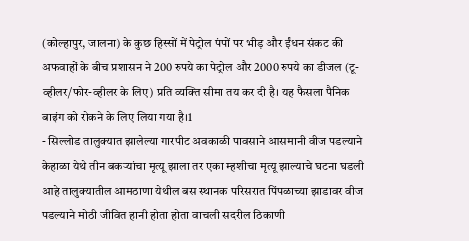(कोल्हापुर, जालना) के कुछ हिस्सों में पेट्रोल पंपों पर भीड़ और ईंधन संकट की अफवाहों के बीच प्रशासन ने 200 रुपये का पेट्रोल और 2000 रुपये का डीजल (टू-व्हीलर/फोर-व्हीलर के लिए) प्रति व्यक्ति सीमा तय कर दी है। यह फैसला पैनिक बाइंग को रोकने के लिए लिया गया है।1
- सिल्लोड तालुक्यात झालेल्या गारपीट अवकाळी पावसाने आसमानी वीज पडल्याने केहाळा येथे तीन बकऱ्यांचा मृत्यू झाला तर एका म्हशीचा मृत्यू झाल्याचे घटना घडली आहे तालुक्यातील आमठाणा येथील बस स्थानक परिसरात पिंपळाच्या झाडावर वीज पडल्याने मोठी जीवित हानी होता होता वाचली सदरील ठिकाणी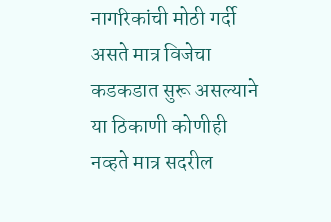नागरिकांची मोठी गर्दी असते मात्र विजेचा कडकडात सुरू असल्याने या ठिकाणी कोणीही नव्हते मात्र सदरील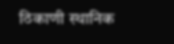ठिकाणी स्थानिक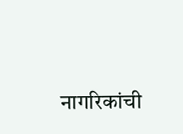नागरिकांची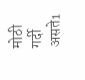मोठी गर्दी असते1